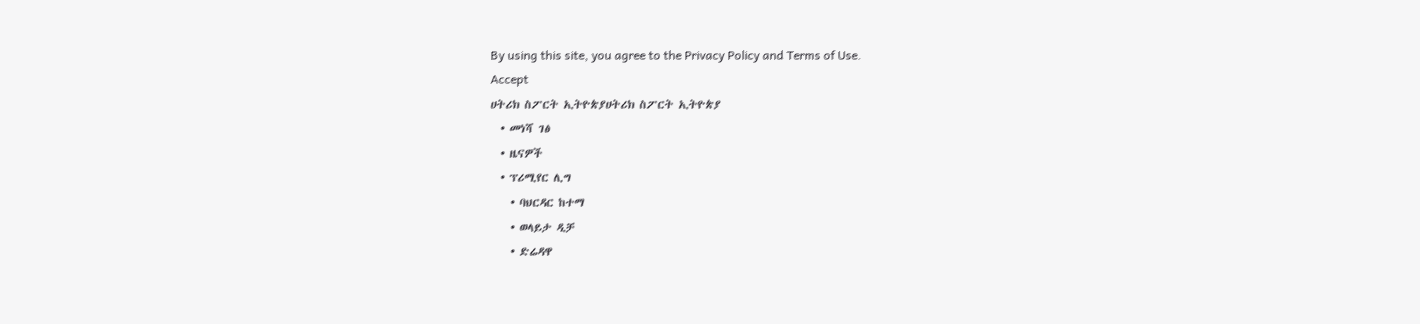By using this site, you agree to the Privacy Policy and Terms of Use.
Accept
ሀትሪክ ስፖርት ኢትዮጵያሀትሪክ ስፖርት ኢትዮጵያ
  • መነሻ ገፅ
  • ዜናዎች
  • ፕሪሚየር ሊግ
    • ባህርዳር ከተማ
    • ወላይታ ዲቻ
    • ድሬዳዋ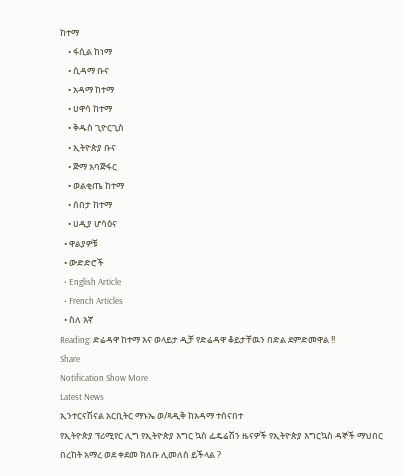ከተማ
    • ፋሲል ከነማ
    • ሲዳማ ቡና
    • አዳማ ከተማ
    • ሀዋሳ ከተማ
    • ቅዱስ ጊዮርጊስ
    • ኢትዮጵያ ቡና
    • ጅማ አባጅፋር
    • ወልቂጤ ከተማ
    • ሰበታ ከተማ
    • ሀዲያ ሆሳዕና
  • ዋልያዎቹ
  • ውድድሮች
  • English Article
  • French Articles
  • ስለ እኛ
Reading: ድሬዳዋ ከተማ እና ወላይታ ዲቻ የድሬዳዋ ቆይታቸዉን በድል ደምድመዋል !!
Share
Notification Show More
Latest News
ኢንተርናሽናል አርቢትር ማኑኤ ወ/ጻዲቅ ከአዳማ ተሰናበተ
የኢትዮጵያ ፕሪሚየር ሊግ የኢትዮጵያ እግር ኳስ ፌዴሬሽን ዜናዎች የኢትዮጵያ እግርኳስ ዳኞች ማህበር
በረከት አማረ ወደ ቀደመ ክለቡ ሊመለስ ይችላል ?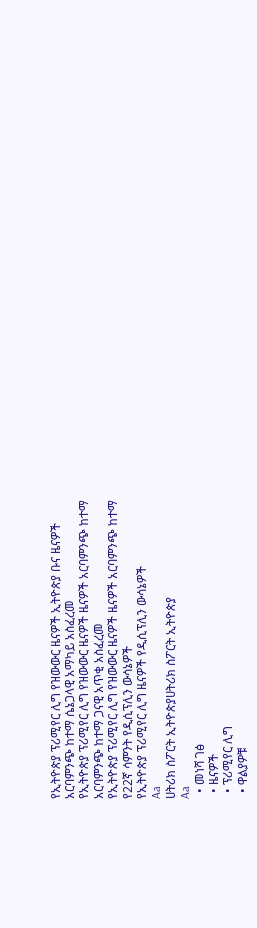የኢትዮጵያ ፕሪሚየር ሊግ የዝውውር ዜናዎች ኢትዮጵያ ቡና ዜናዎች
አርባምንጭ ከተማ ሴኔጋላዊ አማካይ አስፈረመ
የኢትዮጵያ ፕሪሚየር ሊግ የዝውውር ዜናዎች ዜናዎች አርባምንጭ ከተማ
አርባምንጭ ከተማ ጋናዊ አጥቂ አስፈረመ
የኢትዮጵያ ፕሪሚየር ሊግ የዝውውር ዜናዎች ዜናዎች አርባምንጭ ከተማ
የ22ኛ ሳምንት የዲሲፕሊን ውሳኔዎች
የኢትዮጵያ ፕሪሚየር ሊግ ዜናዎች የዲሲፕሊን ውሳኔዎች
Aa
ሀትሪክ ስፖርት ኢትዮጵያሀትሪክ ስፖርት ኢትዮጵያ
Aa
  • መነሻ ገፅ
  • ዜናዎች
  • ፕሪሚየር ሊግ
  • ዋልያዎቹ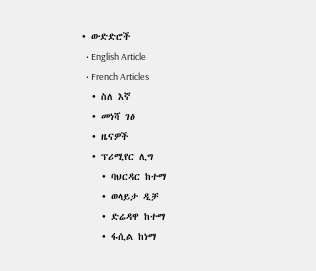• ውድድሮች
  • English Article
  • French Articles
  • ስለ እኛ
  • መነሻ ገፅ
  • ዜናዎች
  • ፕሪሚየር ሊግ
    • ባህርዳር ከተማ
    • ወላይታ ዲቻ
    • ድሬዳዋ ከተማ
    • ፋሲል ከነማ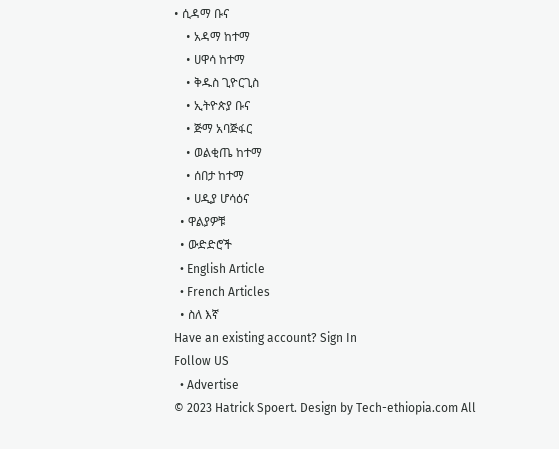• ሲዳማ ቡና
    • አዳማ ከተማ
    • ሀዋሳ ከተማ
    • ቅዱስ ጊዮርጊስ
    • ኢትዮጵያ ቡና
    • ጅማ አባጅፋር
    • ወልቂጤ ከተማ
    • ሰበታ ከተማ
    • ሀዲያ ሆሳዕና
  • ዋልያዎቹ
  • ውድድሮች
  • English Article
  • French Articles
  • ስለ እኛ
Have an existing account? Sign In
Follow US
  • Advertise
© 2023 Hatrick Spoert. Design by Tech-ethiopia.com All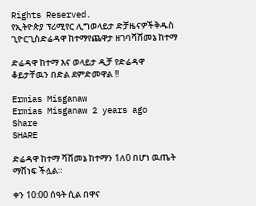Rights Reserved.
የኢትዮጵያ ፕሪሚየር ሊግወላይታ ድቻዜናዎችቅዱስ ጊዮርጊስድሬዳዋ ከተማየጨዋታ ዘገባሻሸመኔ ከተማ

ድሬዳዋ ከተማ እና ወላይታ ዲቻ የድሬዳዋ ቆይታቸዉን በድል ደምድመዋል !!

Ermias Misganaw
Ermias Misganaw 2 years ago
Share
SHARE

ድሬዳዋ ከተማ ሻሸመኔ ከተማን 1ለ0 በሆነ ዉጤት ማሸነፍ ችሏል።

ቀን 10:00 ሰዓት ሲል በዋና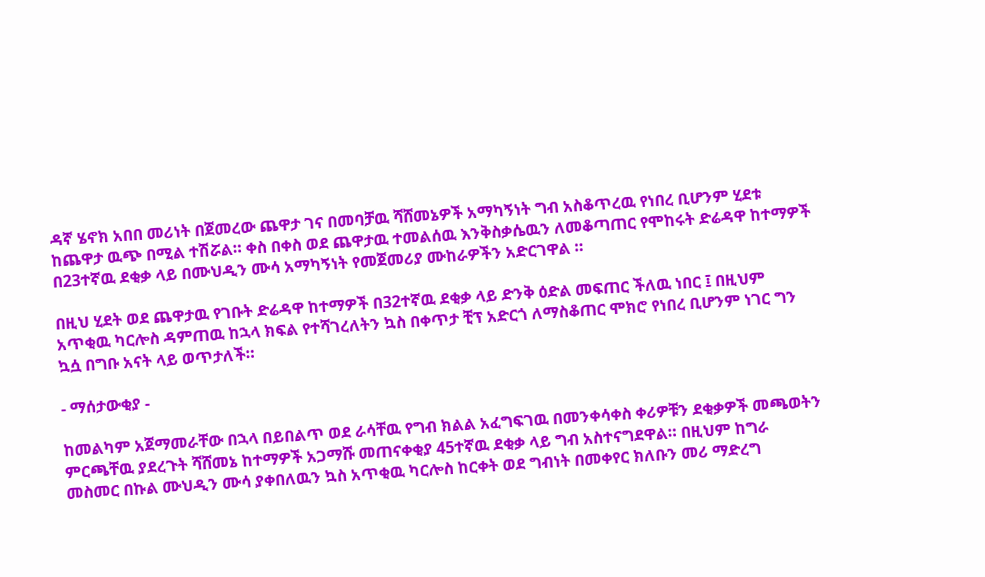ዳኛ ሄኖክ አበበ መሪነት በጀመረው ጨዋታ ገና በመባቻዉ ሻሸመኔዎች አማካኝነት ግብ አስቆጥረዉ የነበረ ቢሆንም ሂደቱ ከጨዋታ ዉጭ በሚል ተሽሯል። ቀስ በቀስ ወደ ጨዋታዉ ተመልሰዉ እንቅስቃሴዉን ለመቆጣጠር የሞከሩት ድሬዳዋ ከተማዎች በ23ተኛዉ ደቂቃ ላይ በሙህዲን ሙሳ አማካኝነት የመጀመሪያ ሙከራዎችን አድርገዋል ።

በዚህ ሂደት ወደ ጨዋታዉ የገቡት ድሬዳዋ ከተማዎች በ32ተኛዉ ደቂቃ ላይ ድንቅ ዕድል መፍጠር ችለዉ ነበር ፤ በዚህም አጥቂዉ ካርሎስ ዳምጠዉ ከኋላ ክፍል የተሻገረለትን ኳስ በቀጥታ ቺፕ አድርጎ ለማስቆጠር ሞክሮ የነበረ ቢሆንም ነገር ግን ኳሷ በግቡ አናት ላይ ወጥታለች።

- ማሰታውቂያ -

ከመልካም አጀማመራቸው በኋላ በይበልጥ ወደ ራሳቸዉ የግብ ክልል አፈግፍገዉ በመንቀሳቀስ ቀሪዎቹን ደቂቃዎች መጫወትን ምርጫቸዉ ያደረጉት ሻሸመኔ ከተማዎች አጋማሹ መጠናቀቂያ 45ተኛዉ ደቂቃ ላይ ግብ አስተናግደዋል። በዚህም ከግራ መስመር በኩል ሙህዲን ሙሳ ያቀበለዉን ኳስ አጥቂዉ ካርሎስ ከርቀት ወደ ግብነት በመቀየር ክለቡን መሪ ማድረግ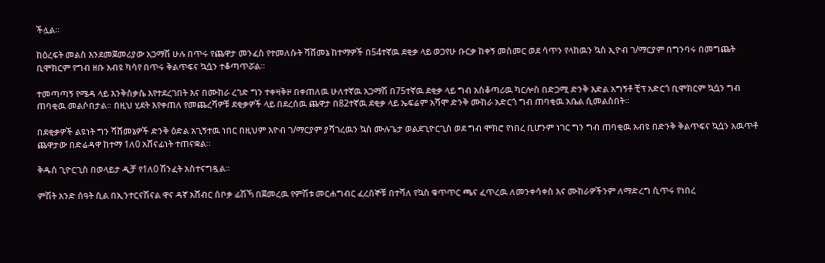ችሏል።

ከዕረፍት መልስ እንደመጀመሪያው አጋማሽ ሁሉ በጥሩ የጨዋታ መንፈስ የተመለሱት ሻሸመኔ ከተማዎች በ54ተኛዉ ደቂቃ ላይ ወጋየሁ ቡርቃ ከቀኝ መስመር ወደ ሳጥን የላከዉን ኳስ ኢዮብ ገ/ማርያም በግንባሩ በመግጨት ቢሞክርም የግብ ዘቡ አብዩ ካሳየ በጥሩ ቅልጥፍና ኳሷን ተቆጣጥሯል።

ተመጣጣኝ የሜዳ ላይ እንቅስቃሴ እየተደረገበት እና በሙከራ ረገድ ግን ተቀዛቅዞ በቀጠለዉ ሁለተኛዉ አጋማሽ በ75ተኛዉ ደቂቃ ላይ ግብ አስቆጣሪዉ ካርሎስ በድጋሚ ድንቅ እድል አግኝቶ ቺፕ አድርጎ ቢሞክርም ኳሷን ግብ ጠባቂዉ መልሶበታል። በዚህ ሂደት እየቀጠለ የመጨረሻዎቹ ደቂቃዎች ላይ በደረሰዉ ጨዋታ በ82ተኛዉ ደቂቃ ላይ ኤፍሬም አሻሞ ድንቅ ሙከራ አድርጎ ግብ ጠባቂዉ አቤል ሲመልስበት።

በደቂቃዎች ልዩነት ግን ሻሸመኔዎች ድንቅ ዕድል አጊኝተዉ ነበር በዚህም እዮብ ገ/ማርያም ያሻገረዉን ኳስ ሙሉጌታ ወልደጊዮርጊስ ወደ ግብ ሞክሮ የነበረ ቢሆንም ነገር ግን ግብ ጠባቂዉ አብዩ በድንቅ ቅልጥፍና ኳሷን አዉጥቶ ጨዋታው በድሬዳዋ ከተማ 1ለ0 አሸናፊነት ተጠናቋል።

ቅዱስ ጊዮርጊስ በወላይታ ዲቻ የ1ለ0 ሽንፈት አስተናግዷል።

ምሽት አንድ ሰዓት ሲል በኢንተርናሽናል ዋና ዳኛ አሸብር ሰቦቃ ፊሽኻ በጀመረዉ የምሽቱ መርሐግብር ፈረሰኞቹ በተሻለ የኳስ ቁጥጥር ጫና ፈጥረዉ ለመንቀሳቀስ እና ሙከራዎችንም ለማድረግ ሲጥሩ የነበረ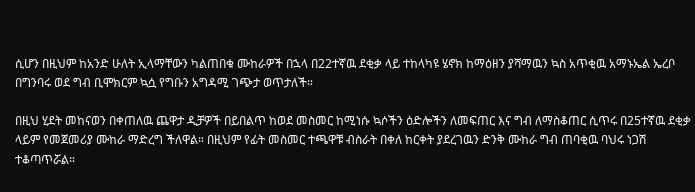ሲሆን በዚህም ከአንድ ሁለት ኢላማቸውን ካልጠበቁ ሙከራዎች በኋላ በ22ተኛዉ ደቂቃ ላይ ተከላካዩ ሄኖክ ከማዕዘን ያሻማዉን ኳስ አጥቂዉ አማኑኤል ኤረቦ በግንባሩ ወደ ግብ ቢሞክርም ኳሷ የግቡን አግዳሚ ገጭታ ወጥታለች።

በዚህ ሂደት መከናወን በቀጠለዉ ጨዋታ ዲቻዎች በይበልጥ ከወደ መስመር ከሚነሱ ኳሶችን ዕድሎችን ለመፍጠር እና ግብ ለማስቆጠር ሲጥሩ በ25ተኛዉ ደቂቃ ላይም የመጀመሪያ ሙከራ ማድረግ ችለዋል። በዚህም የፊት መስመር ተጫዋቹ ብስራት በቀለ ከርቀት ያደረገዉን ድንቅ ሙከራ ግብ ጠባቂዉ ባህሩ ነጋሽ ተቆጣጥሯል።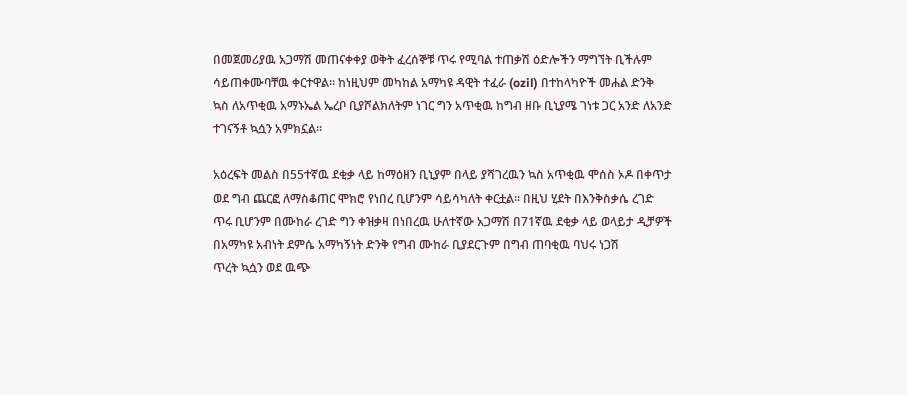በመጀመሪያዉ አጋማሽ መጠናቀቀያ ወቅት ፈረሰኞቹ ጥሩ የሚባል ተጠቃሽ ዕድሎችን ማግኘት ቢችሉም ሳይጠቀሙባቸዉ ቀርተዋል። ከነዚህም መካከል አማካዩ ዳዊት ተፈራ (ozil) በተከላካዮች መሐል ድንቅ ኳስ ለአጥቂዉ አማኑኤል ኤረቦ ቢያሾልክለትም ነገር ግን አጥቂዉ ከግብ ዘቡ ቢኒያሜ ገነቱ ጋር አንድ ለአንድ ተገናኝቶ ኳሷን አምክኗል።

አዕረፍት መልስ በ55ተኛዉ ደቂቃ ላይ ከማዕዘን ቢኒያም በላይ ያሻገረዉን ኳስ አጥቂዉ ሞሰስ ኦዶ በቀጥታ ወደ ግብ ጨርፎ ለማስቆጠር ሞክሮ የነበረ ቢሆንም ሳይሳካለት ቀርቷል። በዚህ ሂደት በእንቅስቃሴ ረገድ ጥሩ ቢሆንም በሙከራ ረገድ ግን ቀዝቃዛ በነበረዉ ሁለተኛው አጋማሽ በ71ኛዉ ደቂቃ ላይ ወላይታ ዲቻዎች በአማካዩ አብነት ደምሴ አማካኝነት ድንቅ የግብ ሙከራ ቢያደርጉም በግብ ጠባቂዉ ባህሩ ነጋሽ
ጥረት ኳሷን ወደ ዉጭ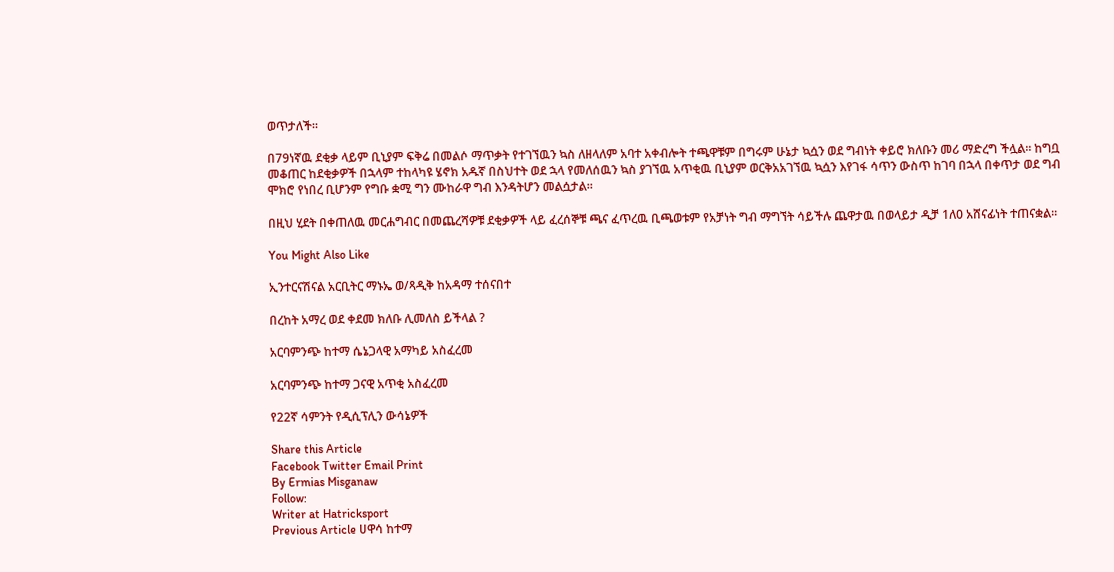ወጥታለች።

በ79ነኛዉ ደቂቃ ላይም ቢኒያም ፍቅሬ በመልሶ ማጥቃት የተገኘዉን ኳስ ለዘላለም አባተ አቀብሎት ተጫዋቹም በግሩም ሁኔታ ኳሷን ወደ ግብነት ቀይሮ ክለቡን መሪ ማድረግ ችሏል። ከግቧ መቆጠር ከደቂቃዎች በኋላም ተከላካዩ ሄኖክ አዱኛ በስህተት ወደ ኋላ የመለሰዉን ኳስ ያገኘዉ አጥቂዉ ቢኒያም ወርቅአአገኘዉ ኳሷን እየገፋ ሳጥን ውስጥ ከገባ በኋላ በቀጥታ ወደ ግብ ሞክሮ የነበረ ቢሆንም የግቡ ቋሚ ግን ሙከራዋ ግብ እንዳትሆን መልሷታል።

በዚህ ሂደት በቀጠለዉ መርሐግብር በመጨረሻዎቹ ደቂቃዎች ላይ ፈረሰኞቹ ጫና ፈጥረዉ ቢጫወቱም የአቻነት ግብ ማግኘት ሳይችሉ ጨዋታዉ በወላይታ ዲቻ 1ለ0 አሸናፊነት ተጠናቋል።

You Might Also Like

ኢንተርናሽናል አርቢትር ማኑኤ ወ/ጻዲቅ ከአዳማ ተሰናበተ

በረከት አማረ ወደ ቀደመ ክለቡ ሊመለስ ይችላል ?

አርባምንጭ ከተማ ሴኔጋላዊ አማካይ አስፈረመ

አርባምንጭ ከተማ ጋናዊ አጥቂ አስፈረመ

የ22ኛ ሳምንት የዲሲፕሊን ውሳኔዎች

Share this Article
Facebook Twitter Email Print
By Ermias Misganaw
Follow:
Writer at Hatricksport
Previous Article ሀዋሳ ከተማ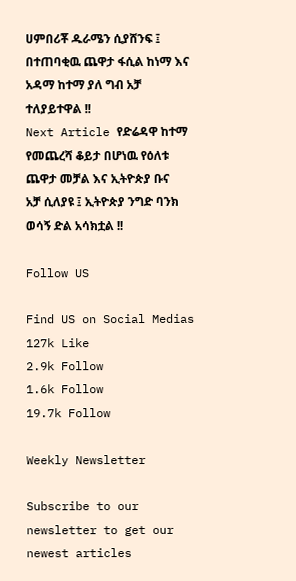ሀምበሪቾ ዱራሜን ሲያሸንፍ ፤ በተጠባቂዉ ጨዋታ ፋሲል ከነማ እና አዳማ ከተማ ያለ ግብ አቻ ተለያይተዋል !!
Next Article የድሬዳዋ ከተማ የመጨረሻ ቆይታ በሆነዉ የዕለቱ ጨዋታ መቻል እና ኢትዮጵያ ቡና አቻ ሲለያዩ ፤ ኢትዮጵያ ንግድ ባንክ ወሳኝ ድል አሳክቷል !!

Follow US

Find US on Social Medias
127k Like
2.9k Follow
1.6k Follow
19.7k Follow

Weekly Newsletter

Subscribe to our newsletter to get our newest articles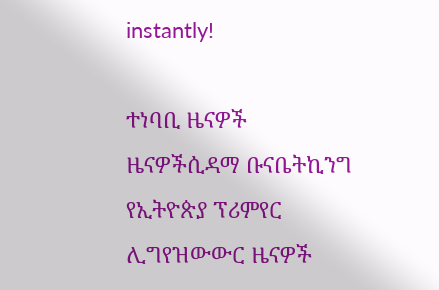instantly!

ተነባቢ ዜናዎች
ዜናዎችሲዳማ ቡናቤትኪንግ የኢትዮጵያ ፕሪምየር ሊግየዝውውር ዜናዎች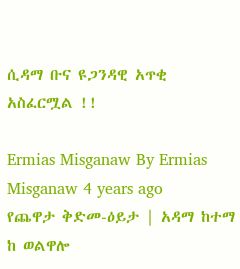ሲዳማ ቡና ዩጋንዳዊ አጥቂ አስፈርሟል !!

Ermias Misganaw By Ermias Misganaw 4 years ago
የጨዋታ ቅድመ-ዕይታ | አዳማ ከተማ ከ ወልዋሎ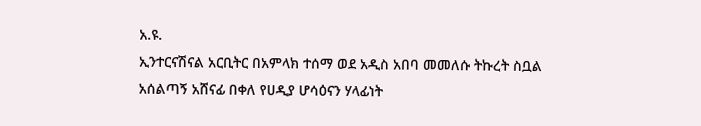አ.ዩ.
ኢንተርናሽናል አርቢትር በአምላክ ተሰማ ወደ አዲስ አበባ መመለሱ ትኩረት ስቧል
አሰልጣኝ አሸናፊ በቀለ የሀዲያ ሆሳዕናን ሃላፊነት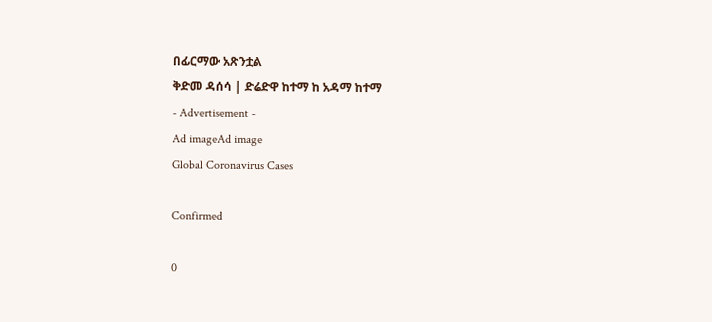በፊርማው አጽንቷል
ቅድመ ዳሰሳ | ድሬድዋ ከተማ ከ አዳማ ከተማ
- Advertisement -
Ad imageAd image
Global Coronavirus Cases

Confirmed

0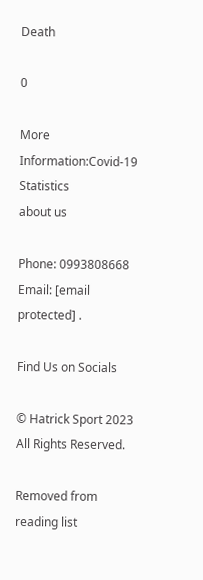Death

0

More Information:Covid-19 Statistics
about us

Phone: 0993808668 Email: [email protected] .

Find Us on Socials

© Hatrick Sport 2023 All Rights Reserved.

Removed from reading list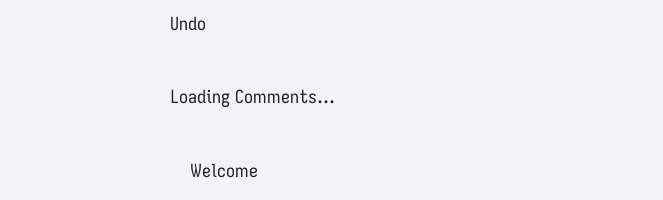Undo


Loading Comments...


    Welcome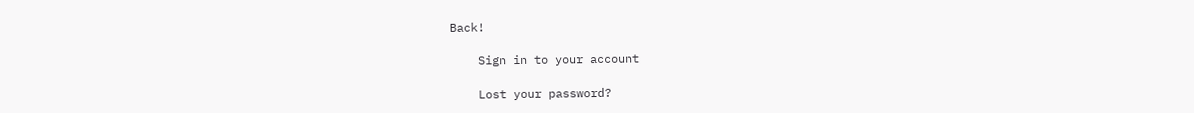Back!

    Sign in to your account

    Lost your password?